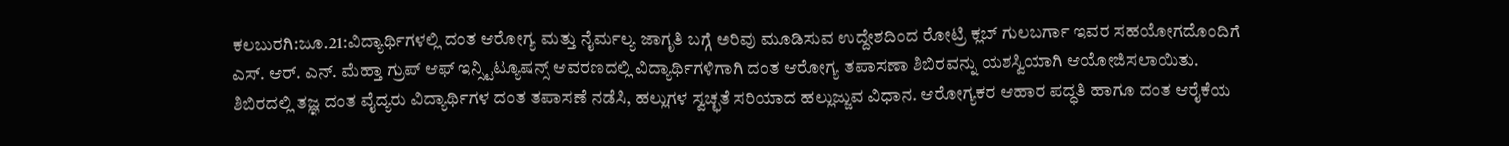ಕಲಬುರಗಿ:ಜೂ.21:ವಿದ್ಯಾರ್ಥಿಗಳಲ್ಲಿ ದಂತ ಆರೋಗ್ಯ ಮತ್ತು ನೈರ್ಮಲ್ಯ ಜಾಗೃತಿ ಬಗ್ಗೆ ಅರಿವು ಮೂಡಿಸುವ ಉದ್ದೇಶದಿಂದ ರೋಟ್ರಿ ಕ್ಲಬ್ ಗುಲಬರ್ಗಾ ಇವರ ಸಹಯೋಗದೊಂದಿಗೆ ಎಸ್. ಆರ್. ಎನ್. ಮೆಹ್ತಾ ಗ್ರುಪ್ ಆಫ್ ಇನ್ಸ್ಟಿಟ್ಯೂಷನ್ಸ್ ಆವರಣದಲ್ಲಿ ವಿದ್ಯಾರ್ಥಿಗಳಿಗಾಗಿ ದಂತ ಆರೋಗ್ಯ ತಪಾಸಣಾ ಶಿಬಿರವನ್ನು ಯಶಸ್ವಿಯಾಗಿ ಆಯೋಜಿಸಲಾಯಿತು.
ಶಿಬಿರದಲ್ಲಿ ತಜ್ಞ ದಂತ ವೈದ್ಯರು ವಿದ್ಯಾರ್ಥಿಗಳ ದಂತ ತಪಾಸಣೆ ನಡೆಸಿ, ಹಲ್ಲುಗಳ ಸ್ವಚ್ಛತೆ ಸರಿಯಾದ ಹಲ್ಲುಜ್ಜುವ ವಿಧಾನ. ಆರೋಗ್ಯಕರ ಆಹಾರ ಪದ್ಧತಿ ಹಾಗೂ ದಂತ ಆರೈಕೆಯ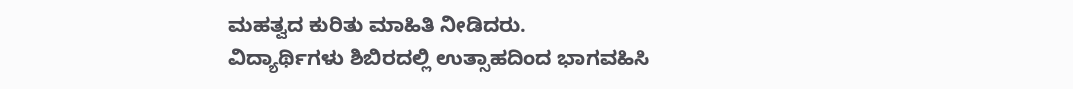ಮಹತ್ವದ ಕುರಿತು ಮಾಹಿತಿ ನೀಡಿದರು.
ವಿದ್ಯಾರ್ಥಿಗಳು ಶಿಬಿರದಲ್ಲಿ ಉತ್ಸಾಹದಿಂದ ಭಾಗವಹಿಸಿ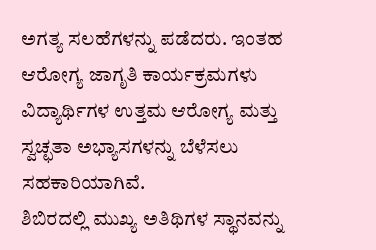ಅಗತ್ಯ ಸಲಹೆಗಳನ್ನು ಪಡೆದರು. ಇಂತಹ ಆರೋಗ್ಯ ಜಾಗೃತಿ ಕಾರ್ಯಕ್ರಮಗಳು ವಿದ್ಯಾರ್ಥಿಗಳ ಉತ್ತಮ ಆರೋಗ್ಯ ಮತ್ತು ಸ್ವಚ್ಛತಾ ಅಭ್ಯಾಸಗಳನ್ನು ಬೆಳೆಸಲು ಸಹಕಾರಿಯಾಗಿವೆ.
ಶಿಬಿರದಲ್ಲಿ ಮುಖ್ಯ ಅತಿಥಿಗಳ ಸ್ಥಾನವನ್ನು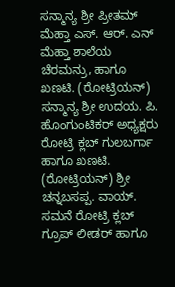ಸನ್ಮಾನ್ಯ ಶ್ರೀ ಪ್ರೀತಮ್ ಮೆಹ್ತಾ ಎಸ್. ಆರ್. ಎನ್ ಮೆಹ್ತಾ ಶಾಲೆಯ ಚೆರಮನ್ರು, ಹಾಗೂ ಖಣಟಿ. (ರೋಟ್ರಿಯನ್) ಸನ್ಮಾನ್ಯ ಶ್ರೀ ಉದಯ. ಪಿ. ಹೊಂಗುಂಟಿಕರ್ ಅಧ್ಯಕ್ಷರು ರೋಟ್ರಿ ಕ್ಲಬ್ ಗುಲಬರ್ಗಾ ಹಾಗೂ ಖಣಟಿ. (ರೋಟ್ರಿಯನ್) ಶ್ರೀ ಚನ್ನಬಸಪ್ಪ. ವಾಯ್. ಸಮನೆ ರೋಟ್ರಿ ಕ್ಲಬ್ ಗ್ರೂಪ್ ಲೀಡರ್ ಹಾಗೂ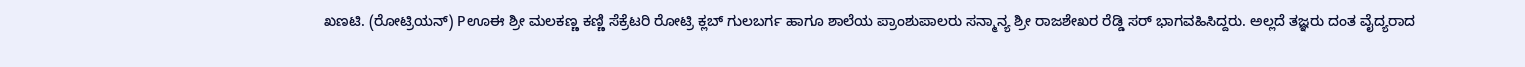ಖಣಟಿ. (ರೋಟ್ರಿಯನ್) Pಊಈ ಶ್ರೀ ಮಲಕಣ್ಣ ಕಣ್ಣಿ ಸೆಕ್ರೆಟರಿ ರೋಟ್ರಿ ಕ್ಲಬ್ ಗುಲಬರ್ಗ ಹಾಗೂ ಶಾಲೆಯ ಪ್ರಾಂಶುಪಾಲರು ಸನ್ಮಾನ್ಯ ಶ್ರೀ ರಾಜಶೇಖರ ರೆಡ್ಡಿ ಸರ್ ಭಾಗವಹಿಸಿದ್ದರು. ಅಲ್ಲದೆ ತಜ್ಞರು ದಂತ ವೈದ್ಯರಾದ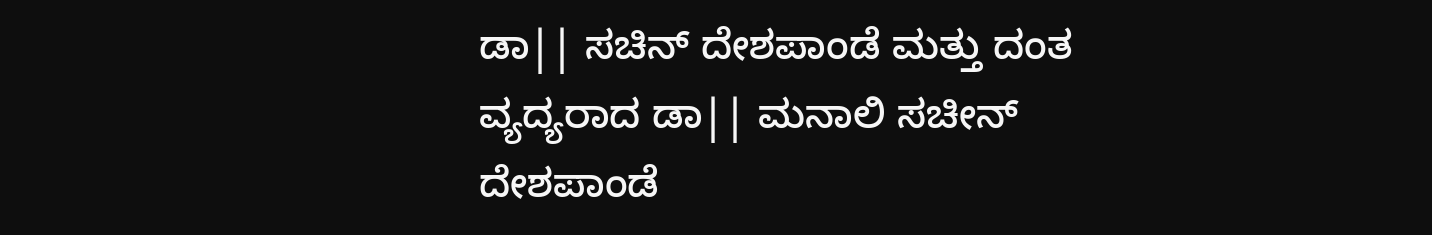ಡಾ|| ಸಚಿನ್ ದೇಶಪಾಂಡೆ ಮತ್ತು ದಂತ ವ್ಯದ್ಯರಾದ ಡಾ|| ಮನಾಲಿ ಸಚೀನ್ ದೇಶಪಾಂಡೆ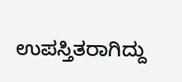ಉಪಸ್ತಿತರಾಗಿದ್ದು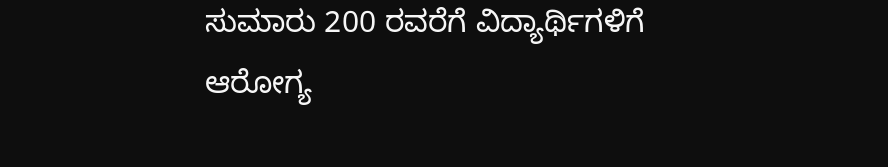ಸುಮಾರು 200 ರವರೆಗೆ ವಿದ್ಯಾರ್ಥಿಗಳಿಗೆ ಆರೋಗ್ಯ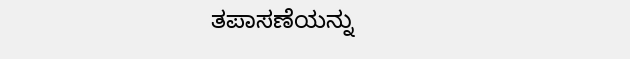ತಪಾಸಣೆಯನ್ನು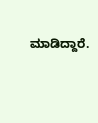ಮಾಡಿದ್ದಾರೆ.